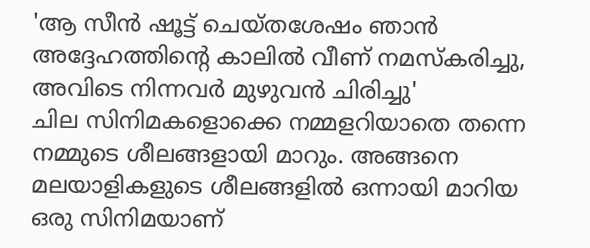'ആ സീൻ ഷൂട്ട് ചെയ്തശേഷം ഞാൻ അദ്ദേഹത്തിന്റെ കാലിൽ വീണ് നമസ്കരിച്ചു, അവിടെ നിന്നവർ മുഴുവൻ ചിരിച്ചു'
ചില സിനിമകളൊക്കെ നമ്മളറിയാതെ തന്നെ നമ്മുടെ ശീലങ്ങളായി മാറും. അങ്ങനെ മലയാളികളുടെ ശീലങ്ങളിൽ ഒന്നായി മാറിയ ഒരു സിനിമയാണ്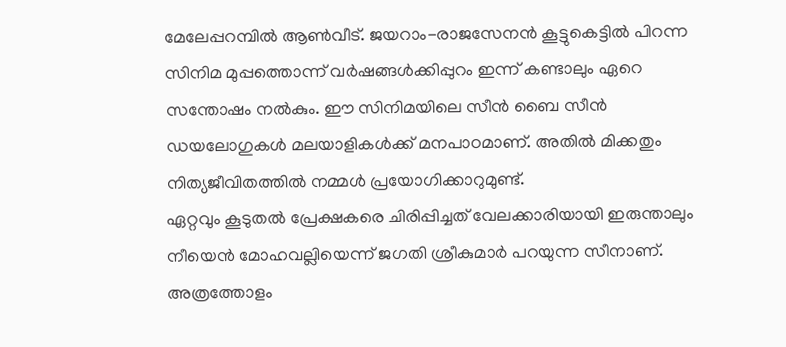മേലേപ്പറമ്പിൽ ആൺവീട്. ജയറാം-രാജസേനൻ കൂട്ടുകെട്ടിൽ പിറന്ന സിനിമ മുപ്പത്തൊന്ന് വർഷങ്ങൾക്കിപ്പുറം ഇന്ന് കണ്ടാലും ഏറെ സന്തോഷം നൽകും. ഈ സിനിമയിലെ സീൻ ബൈ സീൻ ഡയലോഗുകൾ മലയാളികൾക്ക് മനപാഠമാണ്. അതിൽ മിക്കതും നിത്യജീവിതത്തിൽ നമ്മൾ പ്രയോഗിക്കാറുമുണ്ട്.
ഏറ്റവും കൂടുതൽ പ്രേക്ഷകരെ ചിരിപ്പിച്ചത് വേലക്കാരിയായി ഇരുന്താലും നീയെൻ മോഹവല്ലിയെന്ന് ജഗതി ശ്രീകുമാർ പറയുന്ന സീനാണ്. അത്രത്തോളം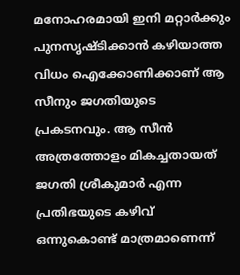മനോഹരമായി ഇനി മറ്റാർക്കും പുനസൃഷ്ടിക്കാൻ കഴിയാത്ത വിധം ഐക്കോണിക്കാണ് ആ സീനും ജഗതിയുടെ പ്രകടനവും. ആ സീൻ അത്രത്തോളം മികച്ചതായത് ജഗതി ശ്രീകുമാർ എന്ന പ്രതിഭയുടെ കഴിവ് ഒന്നുകൊണ്ട് മാത്രമാണെന്ന്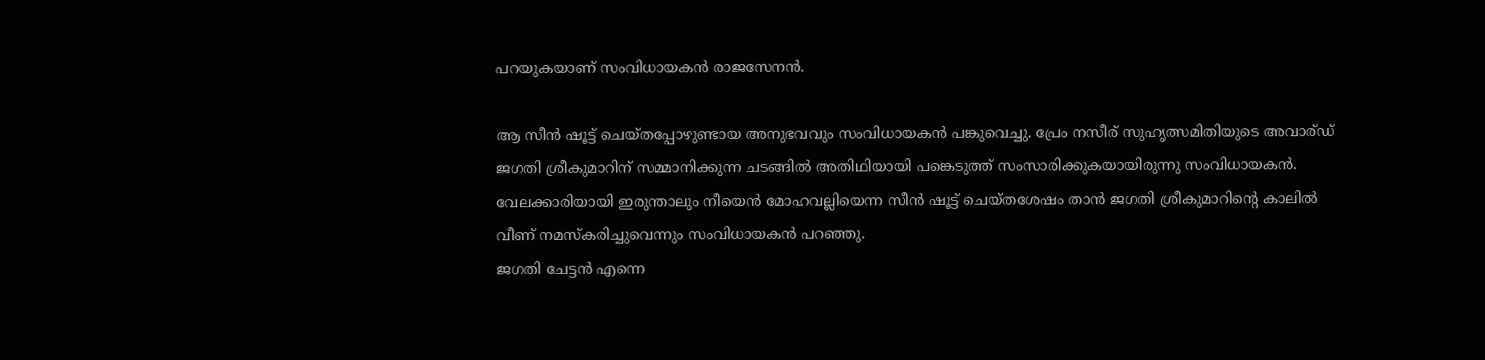പറയുകയാണ് സംവിധായകൻ രാജസേനൻ.

ആ സീൻ ഷൂട്ട് ചെയ്തപ്പോഴുണ്ടായ അനുഭവവും സംവിധായകൻ പങ്കുവെച്ചു. പ്രേം നസീര് സുഹൃത്സമിതിയുടെ അവാര്ഡ് ജഗതി ശ്രീകുമാറിന് സമ്മാനിക്കുന്ന ചടങ്ങിൽ അതിഥിയായി പങ്കെടുത്ത് സംസാരിക്കുകയായിരുന്നു സംവിധായകൻ. വേലക്കാരിയായി ഇരുന്താലും നീയെൻ മോഹവല്ലിയെന്ന സീൻ ഷൂട്ട് ചെയ്തശേഷം താൻ ജഗതി ശ്രീകുമാറിന്റെ കാലിൽ വീണ് നമസ്കരിച്ചുവെന്നും സംവിധായകൻ പറഞ്ഞു.
ജഗതി ചേട്ടൻ എന്നെ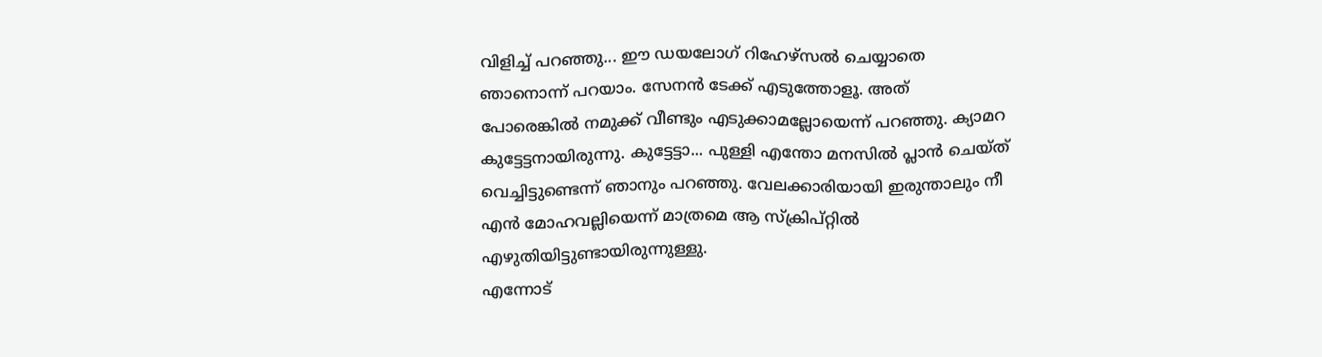വിളിച്ച് പറഞ്ഞു... ഈ ഡയലോഗ് റിഹേഴ്സൽ ചെയ്യാതെ ഞാനൊന്ന് പറയാം. സേനൻ ടേക്ക് എടുത്തോളൂ. അത് പോരെങ്കിൽ നമുക്ക് വീണ്ടും എടുക്കാമല്ലോയെന്ന് പറഞ്ഞു. ക്യാമറ കുട്ടേട്ടനായിരുന്നു. കുട്ടേട്ടാ... പുള്ളി എന്തോ മനസിൽ പ്ലാൻ ചെയ്ത് വെച്ചിട്ടുണ്ടെന്ന് ഞാനും പറഞ്ഞു. വേലക്കാരിയായി ഇരുന്താലും നീ എൻ മോഹവല്ലിയെന്ന് മാത്രമെ ആ സ്ക്രിപ്റ്റിൽ എഴുതിയിട്ടുണ്ടായിരുന്നുള്ളു.
എന്നോട്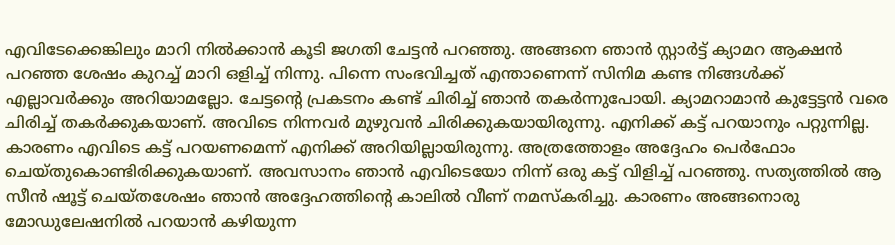എവിടേക്കെങ്കിലും മാറി നിൽക്കാൻ കൂടി ജഗതി ചേട്ടൻ പറഞ്ഞു. അങ്ങനെ ഞാൻ സ്റ്റാർട്ട് ക്യാമറ ആക്ഷൻ പറഞ്ഞ ശേഷം കുറച്ച് മാറി ഒളിച്ച് നിന്നു. പിന്നെ സംഭവിച്ചത് എന്താണെന്ന് സിനിമ കണ്ട നിങ്ങൾക്ക് എല്ലാവർക്കും അറിയാമല്ലോ. ചേട്ടന്റെ പ്രകടനം കണ്ട് ചിരിച്ച് ഞാൻ തകർന്നുപോയി. ക്യാമറാമാൻ കുട്ടേട്ടൻ വരെ ചിരിച്ച് തകർക്കുകയാണ്. അവിടെ നിന്നവർ മുഴുവൻ ചിരിക്കുകയായിരുന്നു. എനിക്ക് കട്ട് പറയാനും പറ്റുന്നില്ല.
കാരണം എവിടെ കട്ട് പറയണമെന്ന് എനിക്ക് അറിയില്ലായിരുന്നു. അത്രത്തോളം അദ്ദേഹം പെർഫോം ചെയ്തുകൊണ്ടിരിക്കുകയാണ്. അവസാനം ഞാൻ എവിടെയോ നിന്ന് ഒരു കട്ട് വിളിച്ച് പറഞ്ഞു. സത്യത്തിൽ ആ സീൻ ഷൂട്ട് ചെയ്തശേഷം ഞാൻ അദ്ദേഹത്തിന്റെ കാലിൽ വീണ് നമസ്കരിച്ചു. കാരണം അങ്ങനൊരു മോഡുലേഷനിൽ പറയാൻ കഴിയുന്ന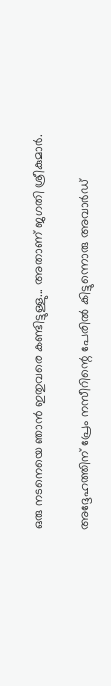ഒരു നടനെയെ ഞാൻ ഇതുവരെ കണ്ടിട്ടുള്ളു... അതാണ് ജഗതി ശ്രീകുമാർ.

അദ്ദേഹത്തിന് പ്രേം നസീറിന്റെ പേരിൽ കിട്ടുന്നൊരു അവാർഡ്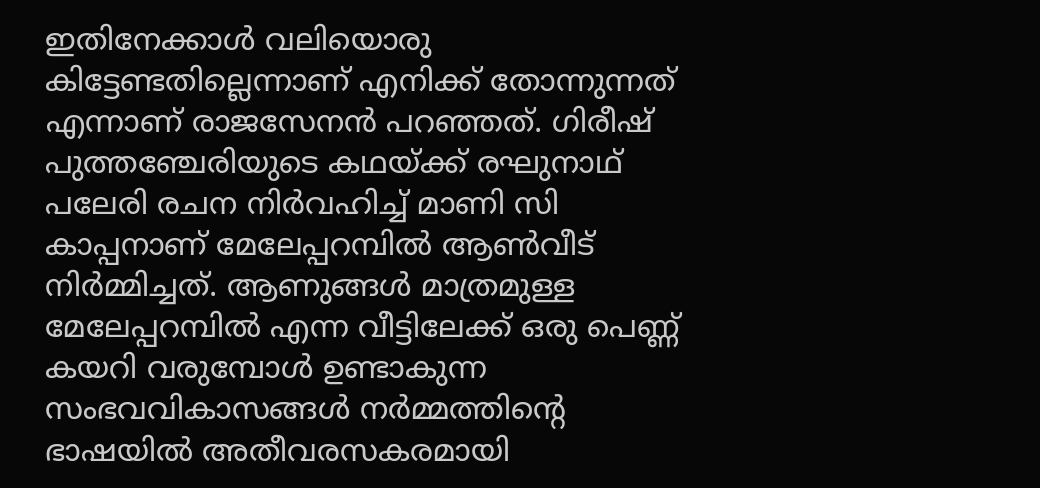ഇതിനേക്കാൾ വലിയൊരു കിട്ടേണ്ടതില്ലെന്നാണ് എനിക്ക് തോന്നുന്നത് എന്നാണ് രാജസേനൻ പറഞ്ഞത്. ഗിരീഷ് പുത്തഞ്ചേരിയുടെ കഥയ്ക്ക് രഘുനാഥ് പലേരി രചന നിർവഹിച്ച് മാണി സി കാപ്പനാണ് മേലേപ്പറമ്പിൽ ആൺവീട് നിർമ്മിച്ചത്. ആണുങ്ങൾ മാത്രമുള്ള മേലേപ്പറമ്പിൽ എന്ന വീട്ടിലേക്ക് ഒരു പെണ്ണ് കയറി വരുമ്പോൾ ഉണ്ടാകുന്ന സംഭവവികാസങ്ങൾ നർമ്മത്തിൻ്റെ ഭാഷയിൽ അതീവരസകരമായി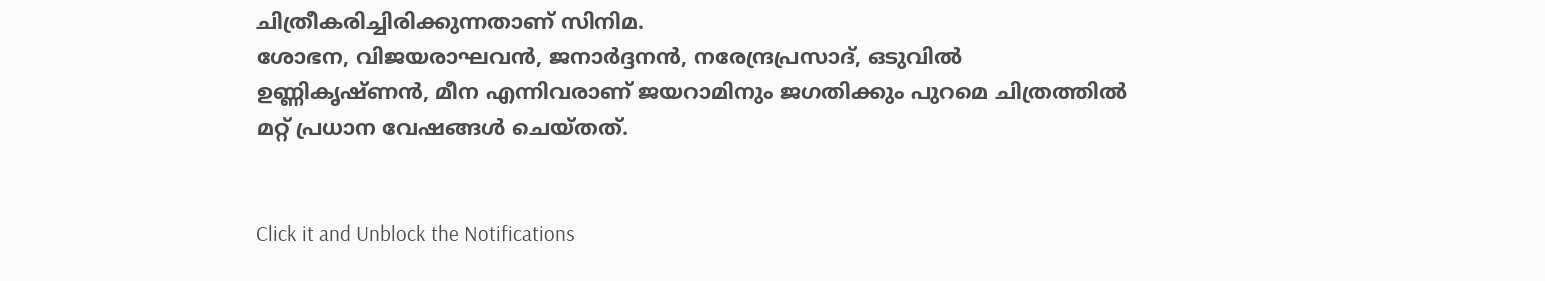ചിത്രീകരിച്ചിരിക്കുന്നതാണ് സിനിമ.
ശോഭന, വിജയരാഘവൻ, ജനാർദ്ദനൻ, നരേന്ദ്രപ്രസാദ്, ഒടുവിൽ ഉണ്ണികൃഷ്ണൻ, മീന എന്നിവരാണ് ജയറാമിനും ജഗതിക്കും പുറമെ ചിത്രത്തിൽ മറ്റ് പ്രധാന വേഷങ്ങൾ ചെയ്തത്.


Click it and Unblock the Notifications